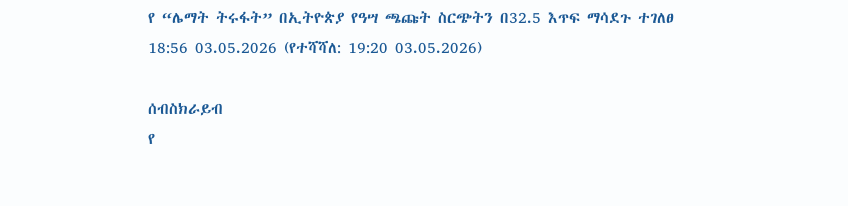የ “ሌማት ትሩፋት” በኢትዮጵያ የዓሣ ጫጩት ስርጭትን በ32.5 እጥፍ ማሳደጉ ተገለፀ
18:56 03.05.2026 (የተሻሻለ: 19:20 03.05.2026)

ሰብስክራይብ
የ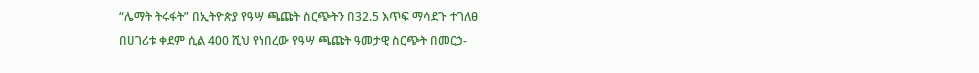“ሌማት ትሩፋት” በኢትዮጵያ የዓሣ ጫጩት ስርጭትን በ32.5 እጥፍ ማሳደጉ ተገለፀ
በሀገሪቱ ቀደም ሲል 400 ሺህ የነበረው የዓሣ ጫጩት ዓመታዊ ስርጭት በመርኃ-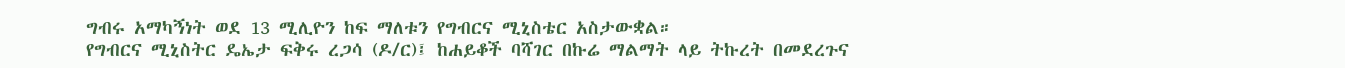ግብሩ አማካኝነት ወደ 13 ሚሊዮን ከፍ ማለቱን የግብርና ሚኒስቴር አስታውቋል።
የግብርና ሚኒስትር ዴኤታ ፍቅሩ ረጋሳ (ዶ/ር)፤ ከሐይቆች ባሻገር በኩሬ ማልማት ላይ ትኩረት በመደረጉና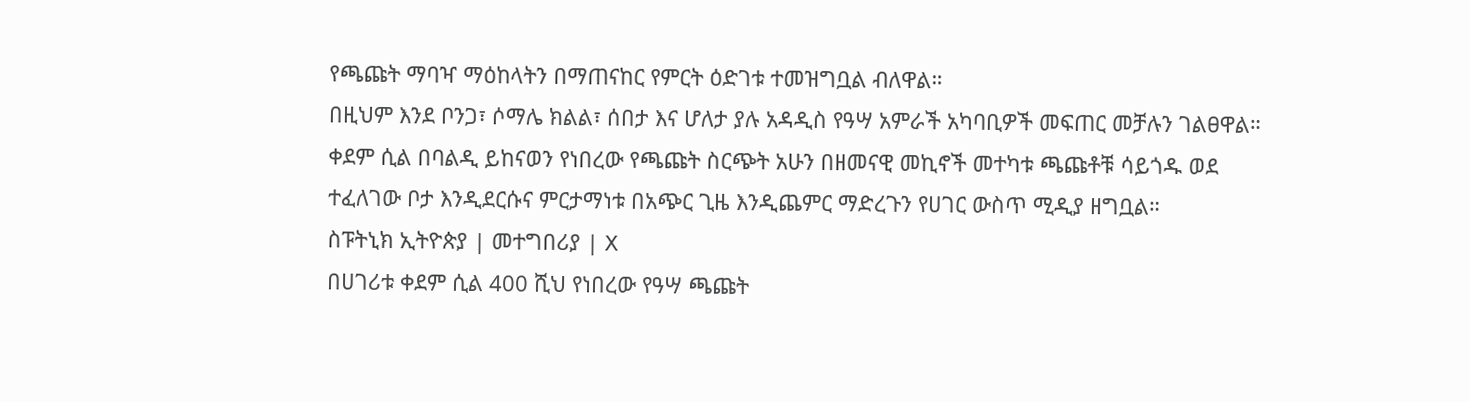የጫጩት ማባዣ ማዕከላትን በማጠናከር የምርት ዕድገቱ ተመዝግቧል ብለዋል።
በዚህም እንደ ቦንጋ፣ ሶማሌ ክልል፣ ሰበታ እና ሆለታ ያሉ አዳዲስ የዓሣ አምራች አካባቢዎች መፍጠር መቻሉን ገልፀዋል።
ቀደም ሲል በባልዲ ይከናወን የነበረው የጫጩት ስርጭት አሁን በዘመናዊ መኪኖች መተካቱ ጫጩቶቹ ሳይጎዱ ወደ ተፈለገው ቦታ እንዲደርሱና ምርታማነቱ በአጭር ጊዜ እንዲጨምር ማድረጉን የሀገር ውስጥ ሚዲያ ዘግቧል።
ስፑትኒክ ኢትዮጵያ | መተግበሪያ | X
በሀገሪቱ ቀደም ሲል 400 ሺህ የነበረው የዓሣ ጫጩት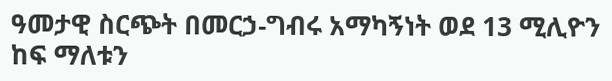ዓመታዊ ስርጭት በመርኃ-ግብሩ አማካኝነት ወደ 13 ሚሊዮን ከፍ ማለቱን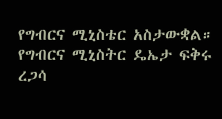የግብርና ሚኒስቴር አስታውቋል።
የግብርና ሚኒስትር ዴኤታ ፍቅሩ ረጋሳ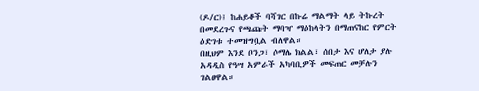(ዶ/ር)፤ ከሐይቆች ባሻገር በኩሬ ማልማት ላይ ትኩረት በመደረጉና የጫጩት ማባዣ ማዕከላትን በማጠናከር የምርት ዕድገቱ ተመዝግቧል ብለዋል።
በዚህም እንደ ቦንጋ፣ ሶማሌ ክልል፣ ሰበታ እና ሆለታ ያሉ አዳዲስ የዓሣ አምራች አካባቢዎች መፍጠር መቻሉን ገልፀዋል።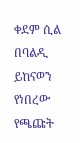ቀደም ሲል በባልዲ ይከናወን የነበረው የጫጩት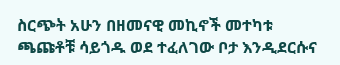ስርጭት አሁን በዘመናዊ መኪኖች መተካቱ ጫጩቶቹ ሳይጎዱ ወደ ተፈለገው ቦታ እንዲደርሱና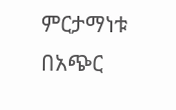ምርታማነቱ በአጭር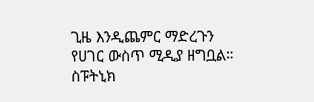ጊዜ እንዲጨምር ማድረጉን የሀገር ውስጥ ሚዲያ ዘግቧል።
ስፑትኒክ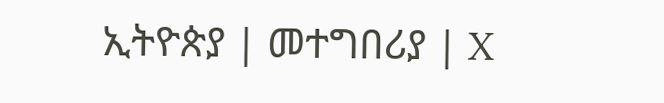ኢትዮጵያ | መተግበሪያ | X